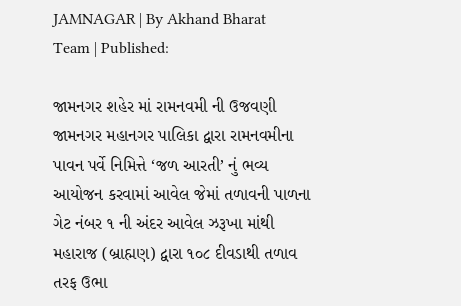JAMNAGAR | By Akhand Bharat Team | Published:

જામનગર શહેર માં રામનવમી ની ઉજવણી
જામનગર મહાનગર પાલિકા દ્વારા રામનવમીના પાવન પર્વે નિમિત્તે ‘જળ આરતી’ નું ભવ્ય આયોજન કરવામાં આવેલ જેમાં તળાવની પાળના ગેટ નંબર ૧ ની અંદર આવેલ ઝરૂખા માંથી મહારાજ (બ્રાહ્મણ) દ્વારા ૧૦૮ દીવડાથી તળાવ તરફ ઉભા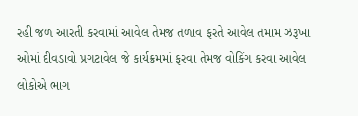રહી જળ આરતી કરવામાં આવેલ તેમજ તળાવ ફરતે આવેલ તમામ ઝરૂખા ઓમાં દીવડાવો પ્રગટાવેલ જે કાર્યક્રમમાં ફરવા તેમજ વોકિંગ કરવા આવેલ લોકોએ ભાગ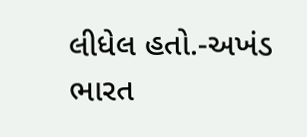લીધેલ હતો.-અખંડ ભારત